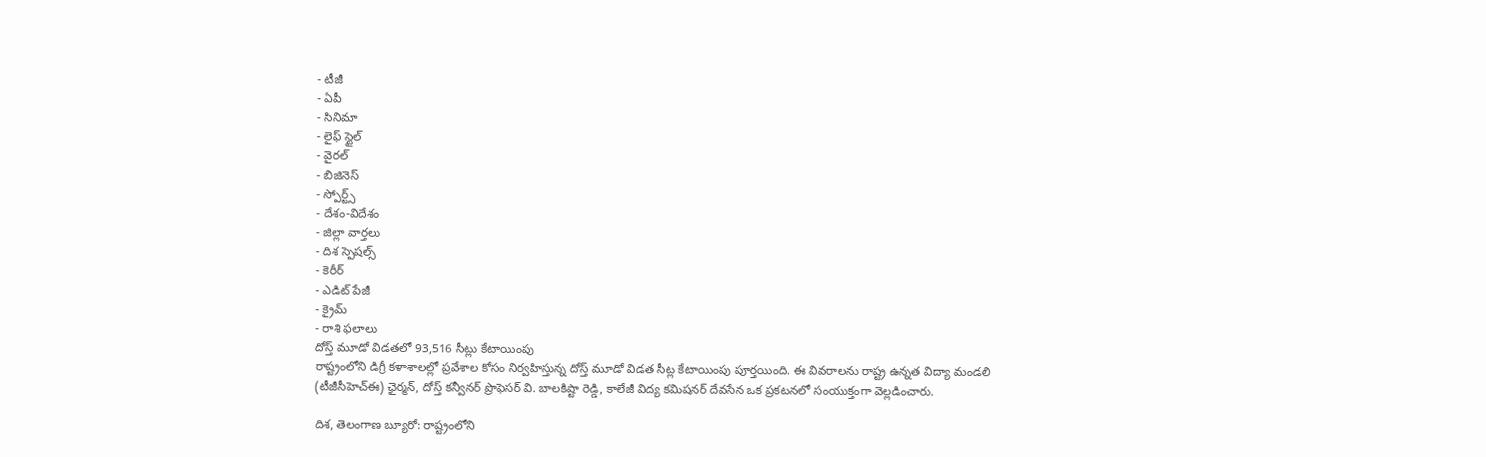- టీజీ
- ఏపీ
- సినిమా
- లైఫ్ స్టైల్
- వైరల్
- బిజినెస్
- స్పోర్ట్స్
- దేశం-విదేశం
- జిల్లా వార్తలు
- దిశ స్పెషల్స్
- కెరీర్
- ఎడిట్ పేజీ
- క్రైమ్
- రాశి ఫలాలు
దోస్త్ మూడో విడతలో 93,516 సీట్లు కేటాయింపు
రాష్ట్రంలోని డిగ్రీ కళాశాలల్లో ప్రవేశాల కోసం నిర్వహిస్తున్న దోస్త్ మూడో విడత సీట్ల కేటాయింపు పూర్తయింది. ఈ వివరాలను రాష్ట్ర ఉన్నత విద్యా మండలి (టీజీసీహెచ్ఈ) ఛైర్మన్, దోస్త్ కన్వీనర్ ప్రొఫెసర్ వి. బాలకిష్టా రెడ్డి, కాలేజీ విద్య కమిషనర్ దేవసేన ఒక ప్రకటనలో సంయుక్తంగా వెల్లడించారు.

దిశ, తెలంగాణ బ్యూరో: రాష్ట్రంలోని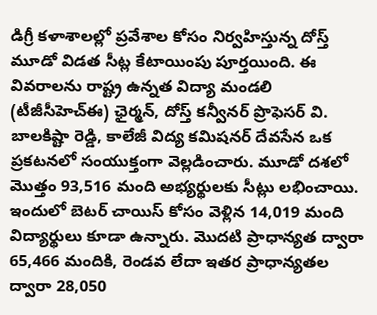డిగ్రీ కళాశాలల్లో ప్రవేశాల కోసం నిర్వహిస్తున్న దోస్త్ మూడో విడత సీట్ల కేటాయింపు పూర్తయింది. ఈ వివరాలను రాష్ట్ర ఉన్నత విద్యా మండలి (టీజీసీహెచ్ఈ) ఛైర్మన్, దోస్త్ కన్వీనర్ ప్రొఫెసర్ వి. బాలకిష్టా రెడ్డి, కాలేజీ విద్య కమిషనర్ దేవసేన ఒక ప్రకటనలో సంయుక్తంగా వెల్లడించారు. మూడో దశలో మొత్తం 93,516 మంది అభ్యర్థులకు సీట్లు లభించాయి. ఇందులో బెటర్ చాయిస్ కోసం వెళ్లిన 14,019 మంది విద్యార్థులు కూడా ఉన్నారు. మొదటి ప్రాధాన్యత ద్వారా 65,466 మందికి, రెండవ లేదా ఇతర ప్రాధాన్యతల ద్వారా 28,050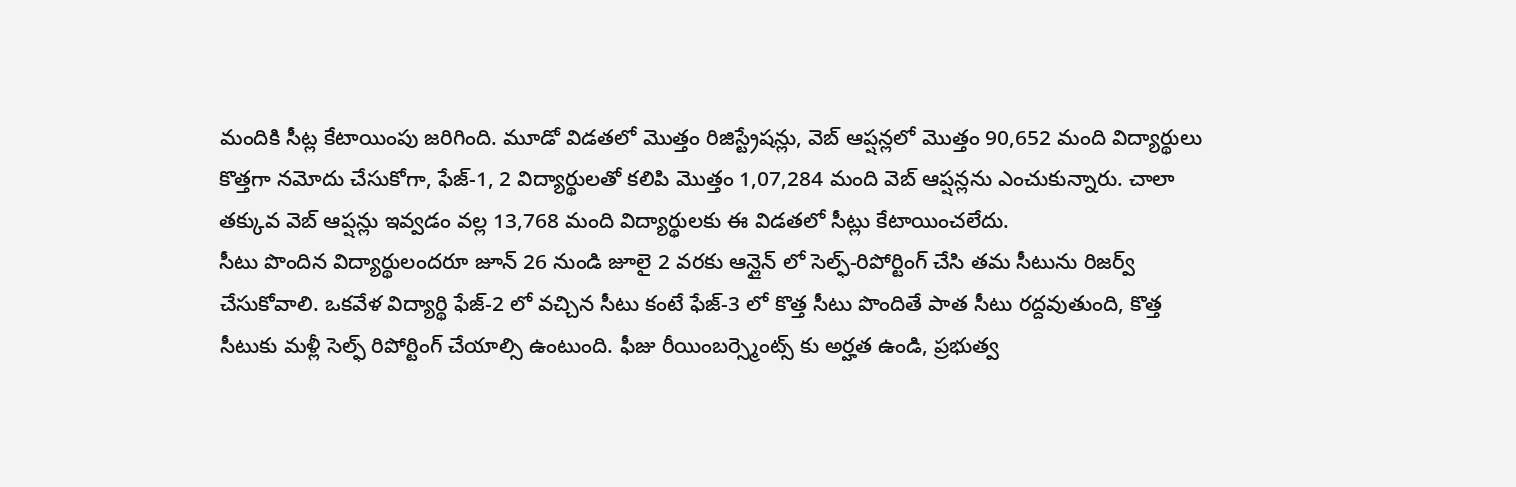మందికి సీట్ల కేటాయింపు జరిగింది. మూడో విడతలో మొత్తం రిజిస్ట్రేషన్లు, వెబ్ ఆప్షన్లలో మొత్తం 90,652 మంది విద్యార్థులు కొత్తగా నమోదు చేసుకోగా, ఫేజ్-1, 2 విద్యార్థులతో కలిపి మొత్తం 1,07,284 మంది వెబ్ ఆప్షన్లను ఎంచుకున్నారు. చాలా తక్కువ వెబ్ ఆప్షన్లు ఇవ్వడం వల్ల 13,768 మంది విద్యార్థులకు ఈ విడతలో సీట్లు కేటాయించలేదు.
సీటు పొందిన విద్యార్థులందరూ జూన్ 26 నుండి జూలై 2 వరకు ఆన్లైన్ లో సెల్ఫ్-రిపోర్టింగ్ చేసి తమ సీటును రిజర్వ్ చేసుకోవాలి. ఒకవేళ విద్యార్థి ఫేజ్-2 లో వచ్చిన సీటు కంటే ఫేజ్-3 లో కొత్త సీటు పొందితే పాత సీటు రద్దవుతుంది, కొత్త సీటుకు మళ్లీ సెల్ఫ్ రిపోర్టింగ్ చేయాల్సి ఉంటుంది. ఫీజు రీయింబర్స్మెంట్స్ కు అర్హత ఉండి, ప్రభుత్వ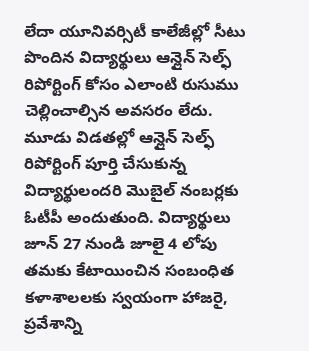లేదా యూనివర్సిటీ కాలేజీల్లో సీటు పొందిన విద్యార్థులు ఆన్లైన్ సెల్ఫ్ రిపోర్టింగ్ కోసం ఎలాంటి రుసుము చెల్లించాల్సిన అవసరం లేదు. మూడు విడతల్లో ఆన్లైన్ సెల్ఫ్ రిపోర్టింగ్ పూర్తి చేసుకున్న విద్యార్థులందరి మొబైల్ నంబర్లకు ఓటీపీ అందుతుంది. విద్యార్థులు జూన్ 27 నుండి జూలై 4 లోపు తమకు కేటాయించిన సంబంధిత కళాశాలలకు స్వయంగా హాజరై, ప్రవేశాన్ని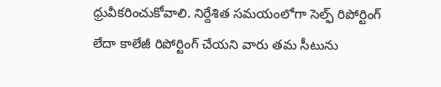ధ్రువీకరించుకోవాలి. నిర్దేశిత సమయంలోగా సెల్ఫ్ రిపోర్టింగ్ లేదా కాలేజీ రిపోర్టింగ్ చేయని వారు తమ సీటును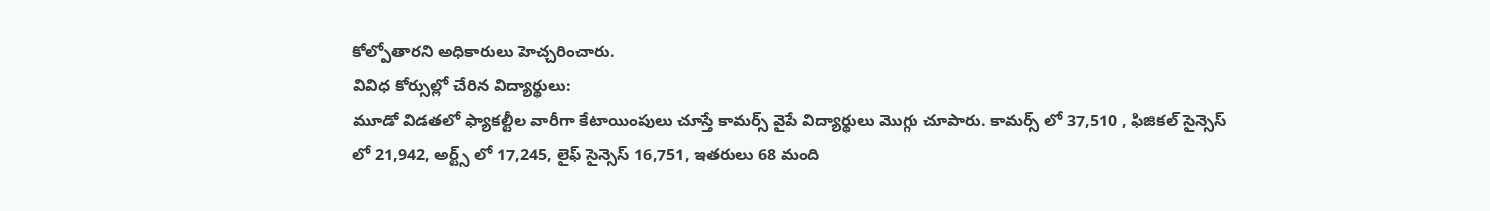కోల్పోతారని అధికారులు హెచ్చరించారు.
వివిధ కోర్సుల్లో చేరిన విద్యార్థులు:
మూడో విడతలో ఫ్యాకల్టీల వారీగా కేటాయింపులు చూస్తే కామర్స్ వైపే విద్యార్థులు మొగ్గు చూపారు. కామర్స్ లో 37,510 , ఫిజికల్ సైన్సెస్ లో 21,942, అర్ట్స్ లో 17,245, లైఫ్ సైన్సెస్ 16,751, ఇతరులు 68 మంది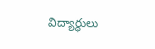విద్యార్థులు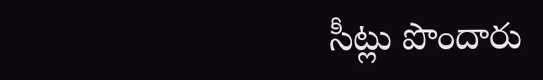సీట్లు పొందారు